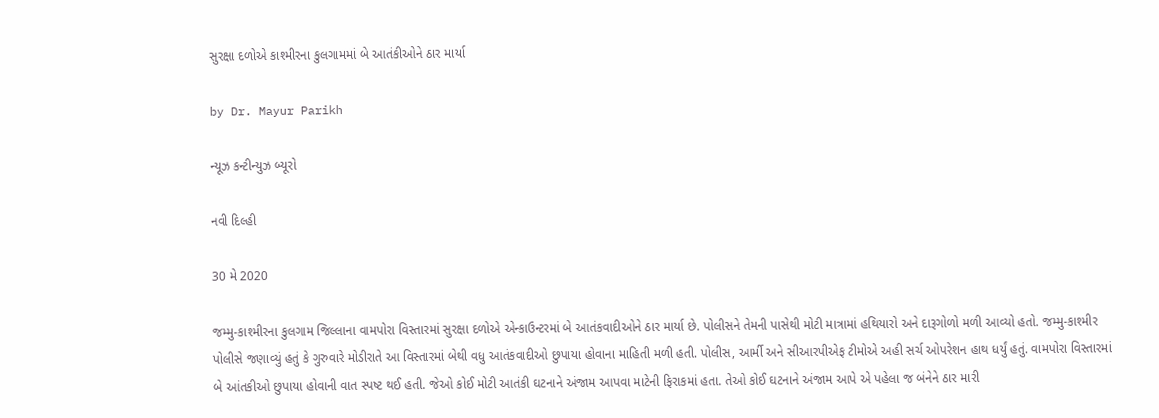સુરક્ષા દળોએ કાશ્મીરના કુલગામમાં બે આતંકીઓને ઠાર માર્યા

by Dr. Mayur Parikh

ન્યૂઝ કન્ટીન્યુઝ બ્યૂરો

નવી દિલ્હી

30 મે 2020

જમ્મુ-કાશ્મીરના કુલગામ જિલ્લાના વામપોરા વિસ્તારમાં સુરક્ષા દળોએ એન્કાઉન્ટરમાં બે આતંકવાદીઓને ઠાર માર્યા છે. પોલીસને તેમની પાસેથી મોટી માત્રામાં હથિયારો અને દારૂગોળો મળી આવ્યો હતો. જમ્મુ-કાશ્મીર પોલીસે જણાવ્યું હતું કે ગુરુવારે મોડીરાતે આ વિસ્તારમાં બેથી વધુ આતંકવાદીઓ છુપાયા હોવાના માહિતી મળી હતી. પોલીસ, આર્મી અને સીઆરપીએફ ટીમોએ અહી સર્ચ ઓપરેશન હાથ ધર્યું હતું. વામપોરા વિસ્તારમાં બે આંતકીઓ છુપાયા હોવાની વાત સ્પષ્ટ થઈ હતી. જેઓ કોઈ મોટી આતંકી ઘટનાને અંજામ આપવા માટેની ફિરાકમાં હતા. તેઓ કોઈ ઘટનાને અંજામ આપે એ પહેલા જ બંનેને ઠાર મારી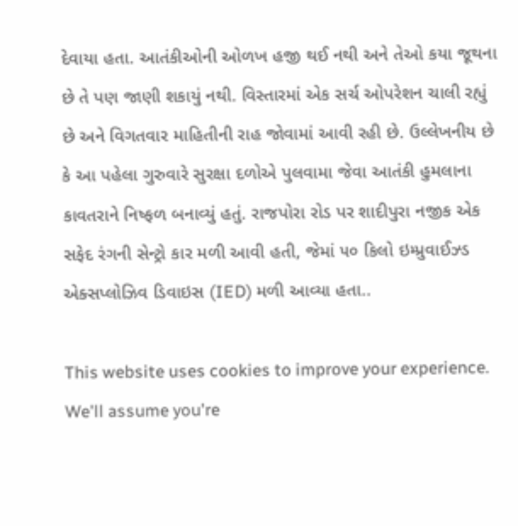દેવાયા હતા. આતંકીઓની ઓળખ હજી થઈ નથી અને તેઓ કયા જૂથના છે તે પણ જાણી શકાયું નથી. વિસ્તારમાં એક સર્ચ ઓપરેશન ચાલી રહ્યું છે અને વિગતવાર માહિતીની રાહ જોવામાં આવી રહી છે. ઉલ્લેખનીય છે કે આ પહેલા ગુરુવારે સુરક્ષા દળોએ પુલવામા જેવા આતંકી હુમલાના કાવતરાને નિષ્ફળ બનાવ્યું હતું. રાજપોરા રોડ પર શાદીપુરા નજીક એક સફેદ રંગની સેન્ટ્રો કાર મળી આવી હતી, જેમાં ૫૦ કિલો ઇમ્પ્રુવાઈઝ્ડ એક્સપ્લોઝિવ ડિવાઇસ (IED) મળી આવ્યા હતા..

This website uses cookies to improve your experience. We'll assume you're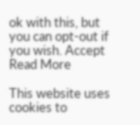ok with this, but you can opt-out if you wish. Accept Read More

This website uses cookies to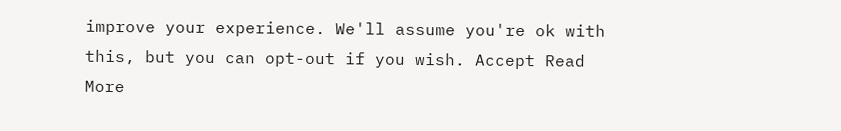improve your experience. We'll assume you're ok with this, but you can opt-out if you wish. Accept Read More